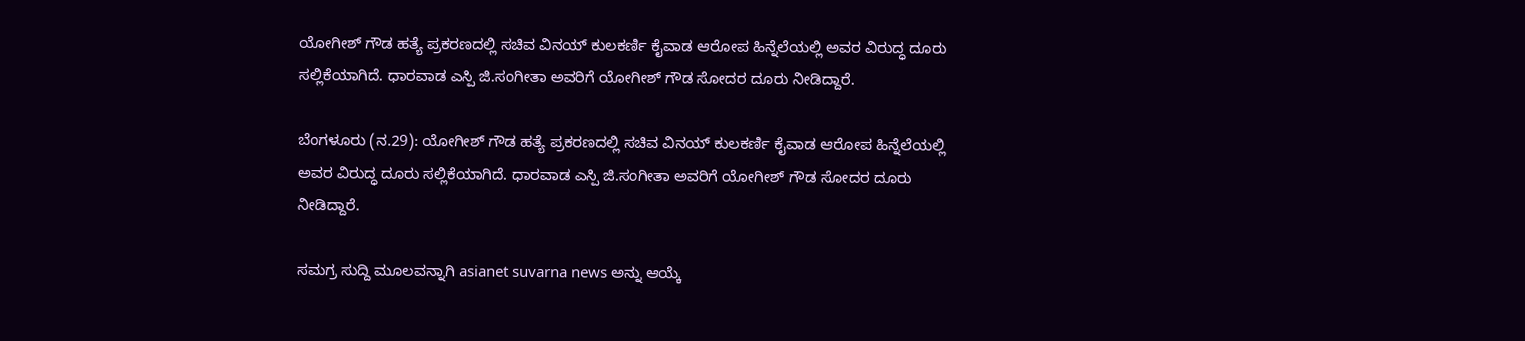ಯೋಗೀಶ್ ಗೌಡ ಹತ್ಯೆ ಪ್ರಕರಣದಲ್ಲಿ ಸಚಿವ ವಿನಯ್ ಕುಲಕರ್ಣಿ ಕೈವಾಡ ಆರೋಪ ಹಿನ್ನೆಲೆಯಲ್ಲಿ ಅವರ ವಿರುದ್ಧ ದೂರು ಸಲ್ಲಿಕೆಯಾಗಿದೆ. ಧಾರವಾಡ ಎಸ್ಪಿ ಜಿ.ಸಂಗೀತಾ ಅವರಿಗೆ ಯೋಗೀಶ್ ಗೌಡ ಸೋದರ ದೂರು ನೀಡಿದ್ದಾರೆ.

ಬೆಂಗಳೂರು (ನ.29): ಯೋಗೀಶ್ ಗೌಡ ಹತ್ಯೆ ಪ್ರಕರಣದಲ್ಲಿ ಸಚಿವ ವಿನಯ್ ಕುಲಕರ್ಣಿ ಕೈವಾಡ ಆರೋಪ ಹಿನ್ನೆಲೆಯಲ್ಲಿ ಅವರ ವಿರುದ್ಧ ದೂರು ಸಲ್ಲಿಕೆಯಾಗಿದೆ. ಧಾರವಾಡ ಎಸ್ಪಿ ಜಿ.ಸಂಗೀತಾ ಅವರಿಗೆ ಯೋಗೀಶ್ ಗೌಡ ಸೋದರ ದೂರು ನೀಡಿದ್ದಾರೆ.

ಸಮಗ್ರ ಸುದ್ದಿ ಮೂಲವನ್ನಾಗಿ asianet suvarna news ಅನ್ನು ಆಯ್ಕೆ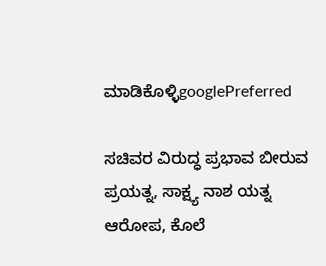ಮಾಡಿಕೊಳ್ಳಿgooglePreferred

ಸಚಿವರ ವಿರುದ್ಧ ಪ್ರಭಾವ ಬೀರುವ ಪ್ರಯತ್ನ, ಸಾಕ್ಷ್ಯ ನಾಶ ಯತ್ನ ಆರೋಪ, ಕೊಲೆ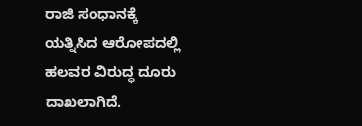ರಾಜಿ ಸಂಧಾನಕ್ಕೆ ಯತ್ನಿಸಿದ ಆರೋಪದಲ್ಲಿ ಹಲವರ ವಿರುದ್ಧ ದೂರು ದಾಖಲಾಗಿದೆ.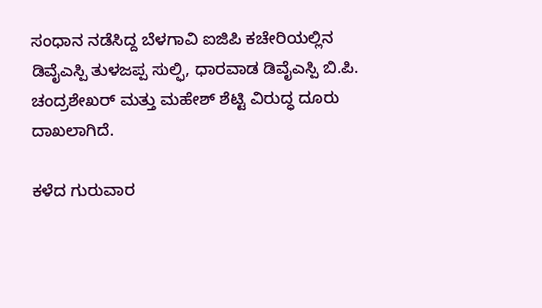ಸಂಧಾನ ನಡೆಸಿದ್ದ ಬೆಳಗಾವಿ ಐಜಿಪಿ ಕಚೇರಿಯಲ್ಲಿನ ಡಿವೈಎಸ್ಪಿ ತುಳಜಪ್ಪ ಸುಲ್ಫಿ, ಧಾರವಾಡ ಡಿವೈಎಸ್ಪಿ ಬಿ.ಪಿ. ಚಂದ್ರಶೇಖರ್ ಮತ್ತು ಮಹೇಶ್ ಶೆಟ್ಟಿ ವಿರುದ್ಧ ದೂರು ದಾಖಲಾಗಿದೆ.

ಕಳೆದ ಗುರುವಾರ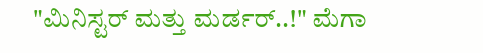"ಮಿನಿಸ್ಟರ್ ಮತ್ತು ಮರ್ಡರ್..!" ಮೆಗಾ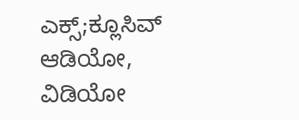ಎಕ್ಸ್;ಕ್ಲೂಸಿವ್ ಆಡಿಯೋ, ವಿಡಿಯೋ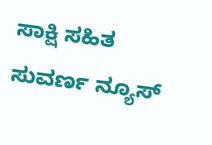ಸಾಕ್ಷಿ ಸಹಿತ ಸುವರ್ಣ ನ್ಯೂಸ್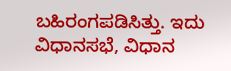ಬಹಿರಂಗಪಡಿಸಿತ್ತು. ಇದು ವಿಧಾನಸಭೆ, ವಿಧಾನ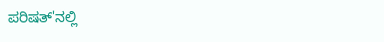ಪರಿಷತ್'ನಲ್ಲಿ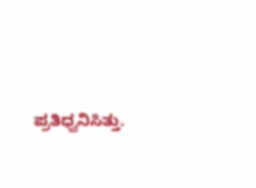ಪ್ರತಿಧ್ವನಿಸಿತ್ತು.